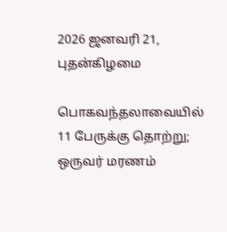2026 ஜனவரி 21, புதன்கிழமை

பொகவந்தலாவையில் 11 பேருக்கு தொற்று; ஒருவர் மரணம்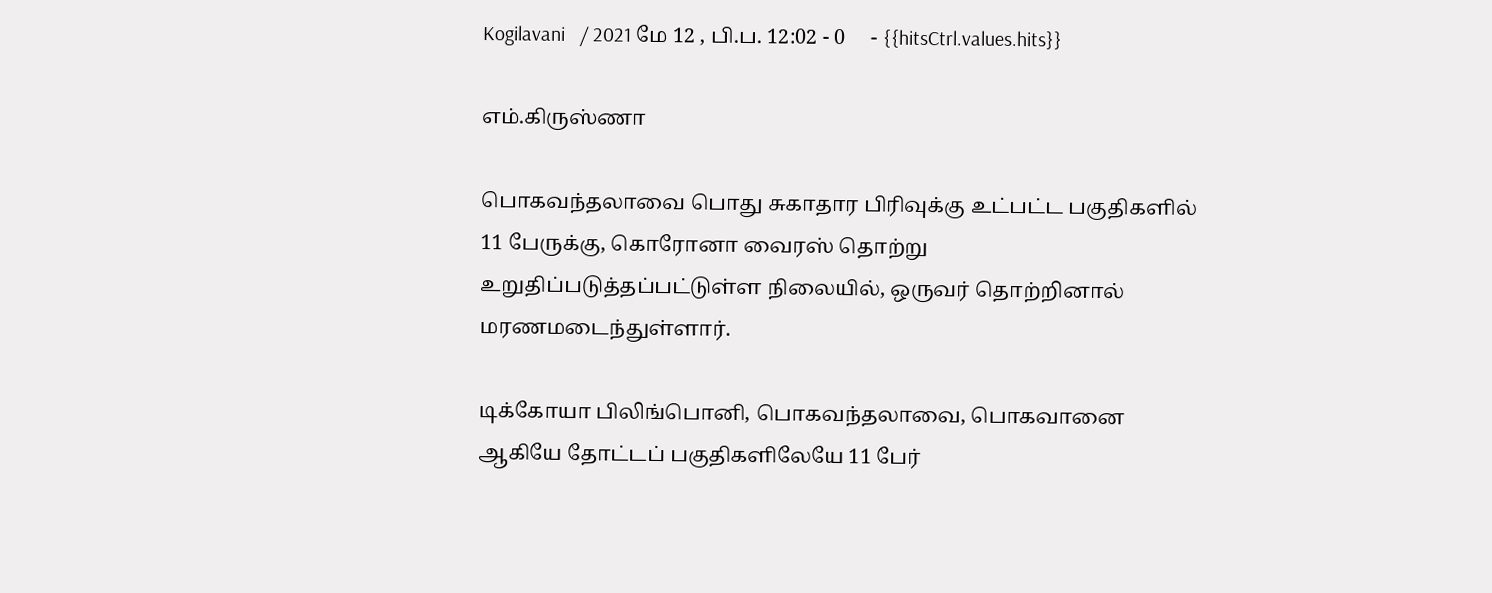Kogilavani   / 2021 மே 12 , பி.ப. 12:02 - 0     - {{hitsCtrl.values.hits}}

எம்.கிருஸ்ணா

பொகவந்தலாவை பொது சுகாதார பிரிவுக்கு உட்பட்ட பகுதிகளில் 11 பேருக்கு, கொரோனா வைரஸ் தொற்று உறுதிப்படுத்தப்பட்டுள்ள நிலையில், ஒருவர் தொற்றினால் மரணமடைந்துள்ளார்.

டிக்கோயா பிலிங்பொனி, பொகவந்தலாவை, பொகவானை ஆகியே தோட்டப் பகுதிகளிலேயே 11 பேர்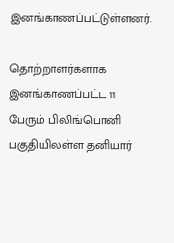இனங்காணப்பட்டுள்ளனர்.

தொற்றாளர்களாக இனங்காணப்பட்ட 11 பேரும் பிலிங்பொனி பகுதியிலள்ள தனியார்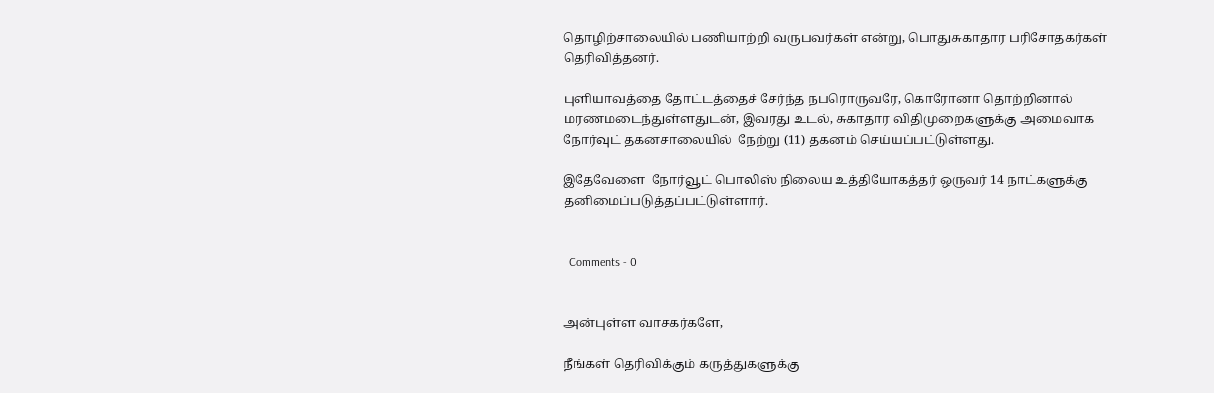தொழிற்சாலையில் பணியாற்றி வருபவர்கள் என்று, பொதுசுகாதார பரிசோதகர்கள் தெரிவித்தனர்.

புளியாவத்தை தோட்டத்தைச் சேர்ந்த நபரொருவரே, கொரோனா தொற்றினால் மரணமடைந்துள்ளதுடன், இவரது உடல், சுகாதார விதிமுறைகளுக்கு அமைவாக நோர்வுட் தகனசாலையில்  நேற்று (11) தகனம் செய்யப்பட்டுள்ளது.

இதேவேளை  நோர்வூட் பொலிஸ் நிலைய உத்தியோகத்தர் ஒருவர் 14 நாட்களுக்கு தனிமைப்படுத்தப்பட்டுள்ளார்.


  Comments - 0


அன்புள்ள வாசகர்களே,

நீங்கள் தெரிவிக்கும் கருத்துகளுக்கு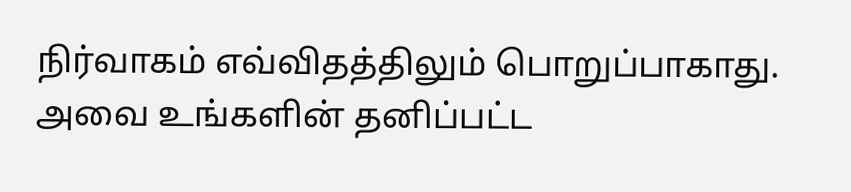நிர்வாகம் எவ்விதத்திலும் பொறுப்பாகாது. அவை உங்களின் தனிப்பட்ட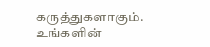கருத்துகளாகும். உங்களின்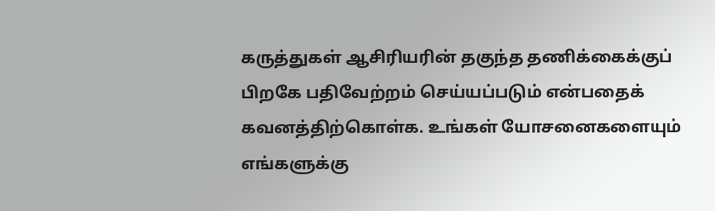கருத்துகள் ஆசிரியரின் தகுந்த தணிக்கைக்குப் பிறகே பதிவேற்றம் செய்யப்படும் என்பதைக் கவனத்திற்கொள்க. உங்கள் யோசனைகளையும் எங்களுக்கு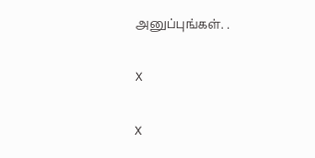அனுப்புங்கள். .

X

X